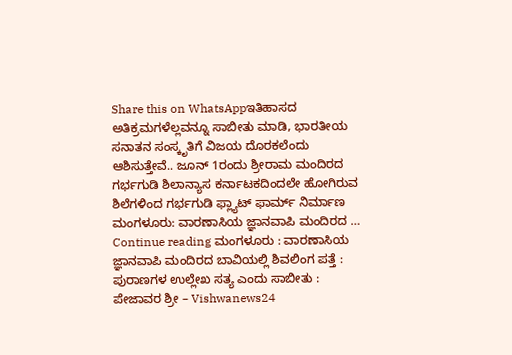Share this on WhatsAppಇತಿಹಾಸದ ಅತಿಕ್ರಮಗಳೆಲ್ಲವನ್ನೂ ಸಾಬೀತು ಮಾಡಿ, ಭಾರತೀಯ ಸನಾತನ ಸಂಸ್ಕೃತಿಗೆ ವಿಜಯ ದೊರಕಲೆಂದು ಆಶಿಸುತ್ತೇವೆ.. ಜೂನ್ 1ರಂದು ಶ್ರೀರಾಮ ಮಂದಿರದ ಗರ್ಭಗುಡಿ ಶಿಲಾನ್ಯಾಸ ಕರ್ನಾಟಕದಿಂದಲೇ ಹೋಗಿರುವ ಶಿಲೆಗಳಿಂದ ಗರ್ಭಗುಡಿ ಫ್ಲ್ಯಾಟ್ ಫಾರ್ಮ್ ನಿರ್ಮಾಣ ಮಂಗಳೂರು: ವಾರಣಾಸಿಯ ಜ್ಞಾನವಾಪಿ ಮಂದಿರದ … Continue reading ಮಂಗಳೂರು : ವಾರಣಾಸಿಯ ಜ್ಞಾನವಾಪಿ ಮಂದಿರದ ಬಾವಿಯಲ್ಲಿ ಶಿವಲಿಂಗ ಪತ್ತೆ : ಪುರಾಣಗಳ ಉಲ್ಲೇಖ ಸತ್ಯ ಎಂದು ಸಾಬೀತು : ಪೇಜಾವರ ಶ್ರೀ – Vishwanews24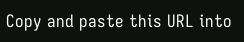Copy and paste this URL into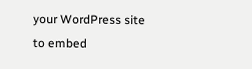your WordPress site to embed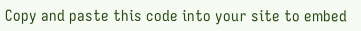Copy and paste this code into your site to embed